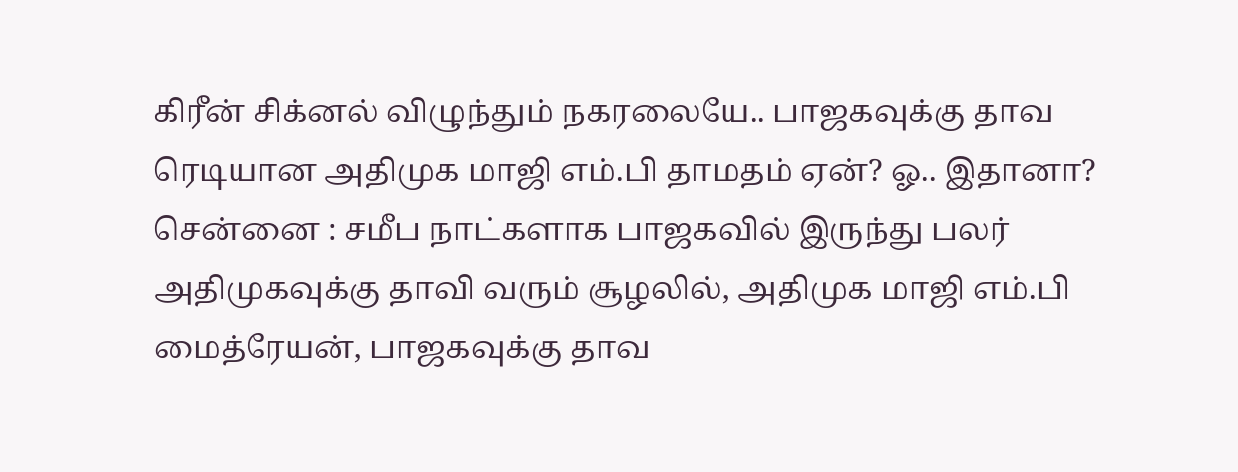கிரீன் சிக்னல் விழுந்தும் நகரலையே.. பாஜகவுக்கு தாவ ரெடியான அதிமுக மாஜி எம்.பி தாமதம் ஏன்? ஓ.. இதானா?
சென்னை : சமீப நாட்களாக பாஜகவில் இருந்து பலர் அதிமுகவுக்கு தாவி வரும் சூழலில், அதிமுக மாஜி எம்.பி மைத்ரேயன், பாஜகவுக்கு தாவ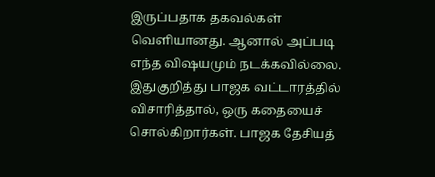இருப்பதாக தகவல்கள் வெளியானது. ஆனால் அப்படி எந்த விஷயமும் நடக்கவில்லை. இதுகுறித்து பாஜக வட்டாரத்தில் விசாரித்தால், ஒரு கதையைச் சொல்கிறார்கள். பாஜக தேசியத்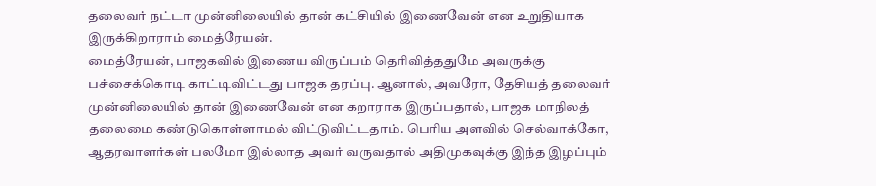தலைவர் நட்டா முன்னிலையில் தான் கட்சியில் இணைவேன் என உறுதியாக இருக்கிறாராம் மைத்ரேயன்.
மைத்ரேயன், பாஜகவில் இணைய விருப்பம் தெரிவித்ததுமே அவருக்கு பச்சைக்கொடி காட்டிவிட்டது பாஜக தரப்பு. ஆனால், அவரோ, தேசியத் தலைவர் முன்னிலையில் தான் இணைவேன் என கறாராக இருப்பதால், பாஜக மாநிலத் தலைமை கண்டுகொள்ளாமல் விட்டுவிட்டதாம். பெரிய அளவில் செல்வாக்கோ, ஆதரவாளர்கள் பலமோ இல்லாத அவர் வருவதால் அதிமுகவுக்கு இந்த இழப்பும்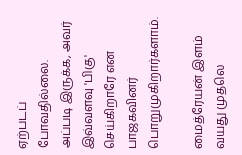ஏற்படப் போவதில்லை. அப்படி இருக்க, அவர் இவ்வளவு 'பிகு' செய்கிறாரே என பாஜகவினர் பொறுமுகிறார்களாம்.

மைத்ரேயன் இளம் வயது முதலெ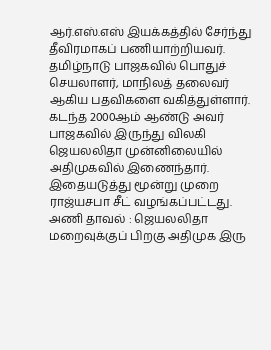ஆர்.எஸ்.எஸ் இயக்கத்தில் சேர்ந்து தீவிரமாகப் பணியாற்றியவர். தமிழ்நாடு பாஜகவில் பொதுச் செயலாளர், மாநிலத் தலைவர் ஆகிய பதவிகளை வகித்துள்ளார். கடந்த 2000ஆம் ஆண்டு அவர் பாஜகவில் இருந்து விலகி ஜெயலலிதா முன்னிலையில் அதிமுகவில் இணைந்தார். இதையடுத்து மூன்று முறை ராஜ்யசபா சீட் வழங்கப்பட்டது.
அணி தாவல் : ஜெயலலிதா மறைவுக்குப் பிறகு அதிமுக இரு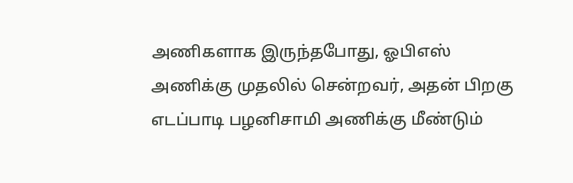அணிகளாக இருந்தபோது, ஓபிஎஸ் அணிக்கு முதலில் சென்றவர், அதன் பிறகு எடப்பாடி பழனிசாமி அணிக்கு மீண்டும்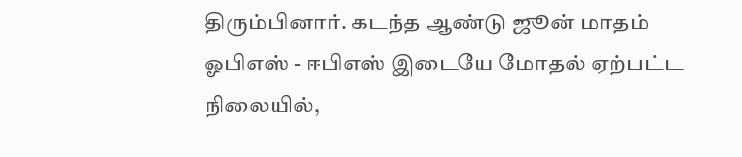திரும்பினார். கடந்த ஆண்டு ஜூன் மாதம் ஓபிஎஸ் - ஈபிஎஸ் இடையே மோதல் ஏற்பட்ட நிலையில்,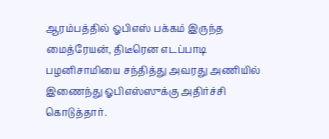ஆரம்பத்தில் ஓபிஎஸ் பக்கம் இருந்த மைத்ரேயன், திடீரென எடப்பாடி பழனிசாமியை சந்தித்து அவரது அணியில் இணைந்து ஓபிஎஸ்ஸுக்கு அதிர்ச்சி கொடுத்தார்.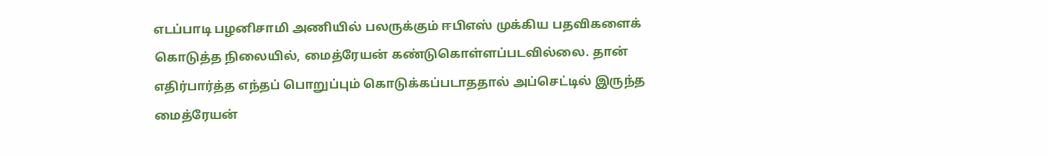எடப்பாடி பழனிசாமி அணியில் பலருக்கும் ஈபிஎஸ் முக்கிய பதவிகளைக் கொடுத்த நிலையில், மைத்ரேயன் கண்டுகொள்ளப்படவில்லை. தான் எதிர்பார்த்த எந்தப் பொறுப்பும் கொடுக்கப்படாததால் அப்செட்டில் இருந்த மைத்ரேயன்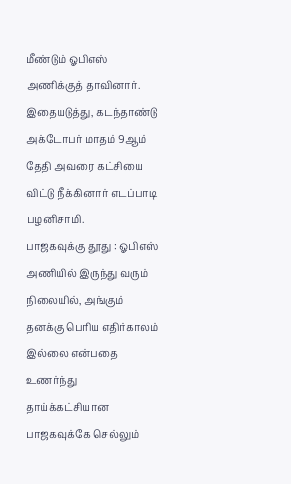மீண்டும் ஓபிஎஸ் அணிக்குத் தாவினார். இதையடுத்து, கடந்தாண்டு அக்டோபர் மாதம் 9ஆம் தேதி அவரை கட்சியை விட்டு நீக்கினார் எடப்பாடி பழனிசாமி.
பாஜகவுக்கு தூது : ஓபிஎஸ் அணியில் இருந்து வரும் நிலையில், அங்கும் தனக்கு பெரிய எதிர்காலம் இல்லை என்பதை உணர்ந்து தாய்க்கட்சியான பாஜகவுக்கே செல்லும்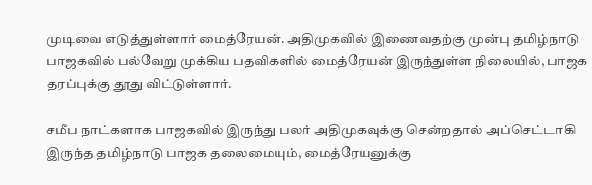முடிவை எடுத்துள்ளார் மைத்ரேயன். அதிமுகவில் இணைவதற்கு முன்பு தமிழ்நாடு பாஜகவில் பல்வேறு முக்கிய பதவிகளில் மைத்ரேயன் இருந்துள்ள நிலையில், பாஜக தரப்புக்கு தூது விட்டுள்ளார்.

சமீப நாட்களாக பாஜகவில் இருந்து பலர் அதிமுகவுக்கு சென்றதால் அப்செட்டாகி இருந்த தமிழ்நாடு பாஜக தலைமையும், மைத்ரேயனுக்கு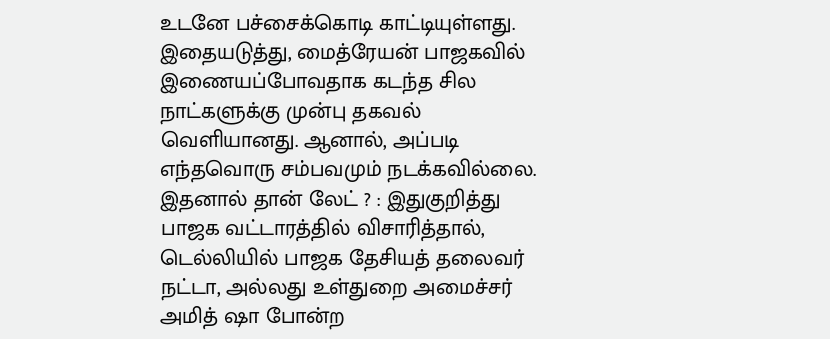உடனே பச்சைக்கொடி காட்டியுள்ளது. இதையடுத்து, மைத்ரேயன் பாஜகவில் இணையப்போவதாக கடந்த சில நாட்களுக்கு முன்பு தகவல் வெளியானது. ஆனால், அப்படி எந்தவொரு சம்பவமும் நடக்கவில்லை.
இதனால் தான் லேட் ? : இதுகுறித்து பாஜக வட்டாரத்தில் விசாரித்தால், டெல்லியில் பாஜக தேசியத் தலைவர் நட்டா, அல்லது உள்துறை அமைச்சர் அமித் ஷா போன்ற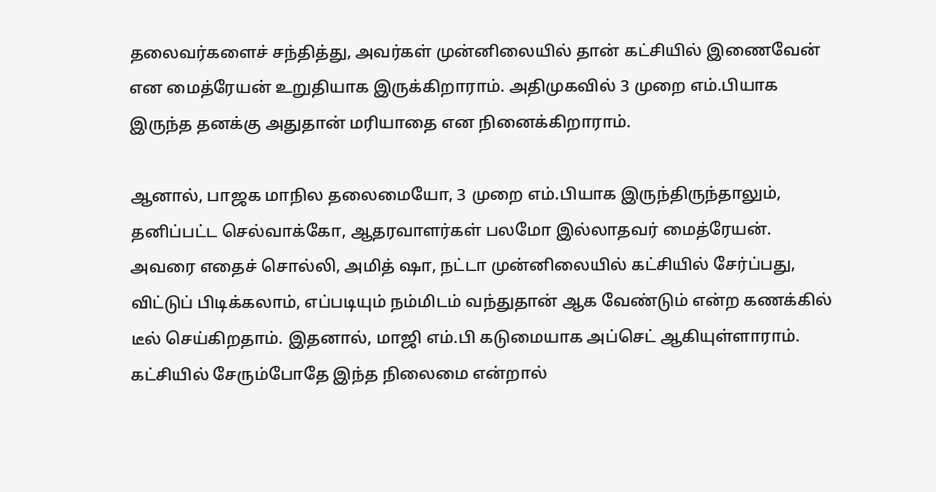தலைவர்களைச் சந்தித்து, அவர்கள் முன்னிலையில் தான் கட்சியில் இணைவேன் என மைத்ரேயன் உறுதியாக இருக்கிறாராம். அதிமுகவில் 3 முறை எம்.பியாக இருந்த தனக்கு அதுதான் மரியாதை என நினைக்கிறாராம்.

ஆனால், பாஜக மாநில தலைமையோ, 3 முறை எம்.பியாக இருந்திருந்தாலும், தனிப்பட்ட செல்வாக்கோ, ஆதரவாளர்கள் பலமோ இல்லாதவர் மைத்ரேயன். அவரை எதைச் சொல்லி, அமித் ஷா, நட்டா முன்னிலையில் கட்சியில் சேர்ப்பது, விட்டுப் பிடிக்கலாம், எப்படியும் நம்மிடம் வந்துதான் ஆக வேண்டும் என்ற கணக்கில் டீல் செய்கிறதாம். இதனால், மாஜி எம்.பி கடுமையாக அப்செட் ஆகியுள்ளாராம்.
கட்சியில் சேரும்போதே இந்த நிலைமை என்றால்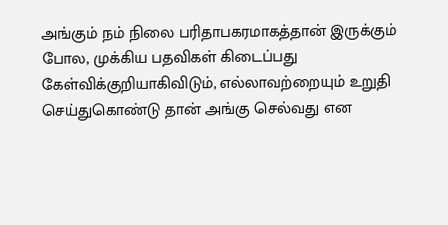அங்கும் நம் நிலை பரிதாபகரமாகத்தான் இருக்கும் போல, முக்கிய பதவிகள் கிடைப்பது கேள்விக்குறியாகிவிடும், எல்லாவற்றையும் உறுதி செய்துகொண்டு தான் அங்கு செல்வது என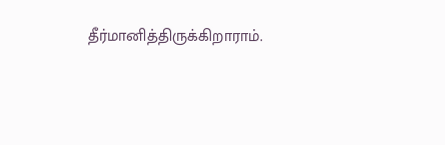தீர்மானித்திருக்கிறாராம்.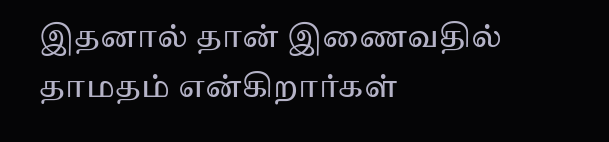இதனால் தான் இணைவதில் தாமதம் என்கிறார்கள்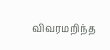விவரமறிந்த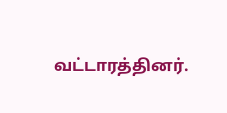வட்டாரத்தினர்.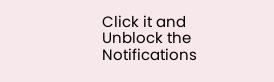Click it and Unblock the Notifications